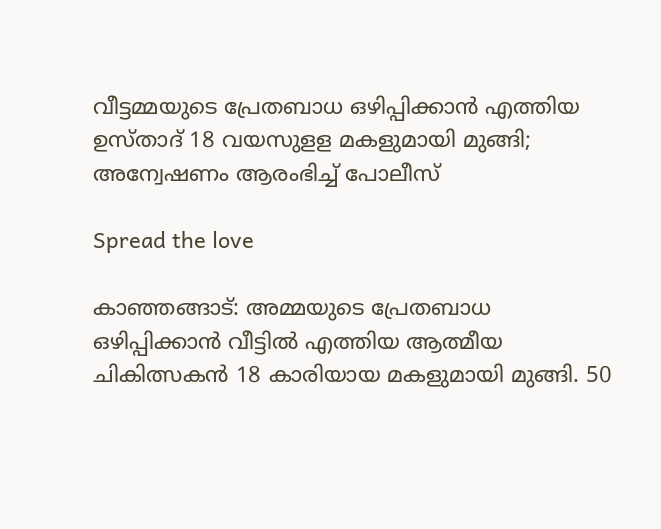വീട്ടമ്മയുടെ പ്രേതബാധ ഒഴിപ്പിക്കാൻ എത്തിയ ഉസ്താദ് 18 വയസുളള മകളുമായി മുങ്ങി; അന്വേഷണം ആരംഭിച്ച് പോലീസ്

Spread the love

കാഞ്ഞങ്ങാട്: അമ്മയുടെ പ്രേതബാധ ഒഴിപ്പിക്കാൻ വീട്ടില്‍ എത്തിയ ആത്മീയ ചികിത്സകൻ 18 കാരിയായ മകളുമായി മുങ്ങി. 50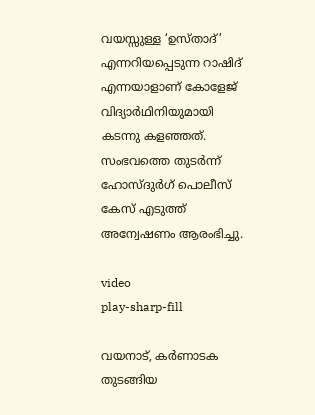വയസ്സുള്ള ‘ഉസ്താദ്’ എന്നറിയപ്പെടുന്ന റാഷിദ് എന്നയാളാണ് കോളേജ് വിദ്യാർഥിനിയുമായി കടന്നു കളഞ്ഞത്. സംഭവത്തെ തുടർന്ന് ഹോസ്ദുർഗ് പൊലീസ് കേസ് എടുത്ത് അന്വേഷണം ആരംഭിച്ചു.

video
play-sharp-fill

വയനാട്, കർണാടക തുടങ്ങിയ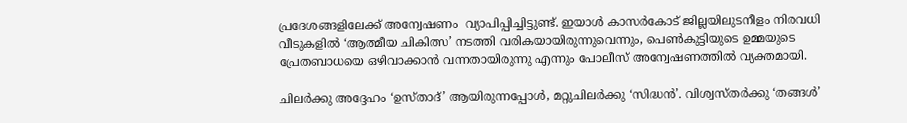പ്രദേശങ്ങളിലേക്ക് അന്വേഷണം  വ്യാപിപ്പിച്ചിട്ടുണ്ട്. ഇയാൾ കാസർകോട് ജില്ലയിലുടനീളം നിരവധി വീടുകളില്‍ ‘ആത്മീയ ചികിത്സ’ നടത്തി വരികയായിരുന്നുവെന്നും, പെണ്‍കുട്ടിയുടെ ഉമ്മയുടെ പ്രേതബാധയെ ഒഴിവാക്കാൻ വന്നതായിരുന്നു എന്നും പോലീസ് അന്വേഷണത്തില്‍ വ്യക്തമായി.

ചിലർക്കു അദ്ദേഹം ‘ഉസ്താദ്’ ആയിരുന്നപ്പോള്‍, മറ്റുചിലർക്കു ‘സിദ്ധൻ’. വിശ്വസ്തർക്കു ‘തങ്ങള്‍’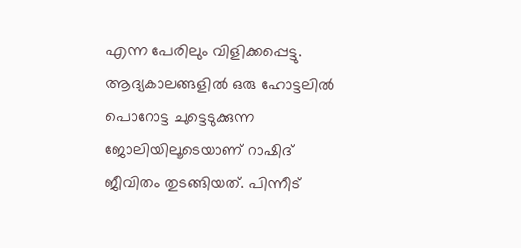എന്ന പേരിലും വിളിക്കപ്പെട്ടു. ആദ്യകാലങ്ങളിൽ ഒരു ഹോട്ടലില്‍ പൊറോട്ട ചുട്ടെടുക്കുന്ന ജോലിയിലൂടെയാണ് റാഷിദ് ജീവിതം തുടങ്ങിയത്. പിന്നീട്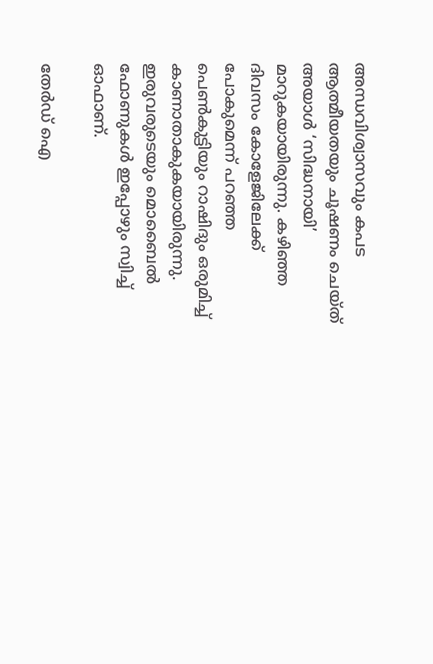അന്ധവിശ്വാസവും കപട ആത്മീയതയും ചൂഷണം ചെയ്ത് അയാള്‍ ‘സിദ്ധനായി’ മാറുകയായിരുന്നു. കഴിഞ്ഞ ദിവസം കോളേജിലേക്ക് പോകുമെന്ന് പറഞ്ഞ പെണ്‍കുട്ടിയും റാഷിദും ഒരുമിച്ച്‌ കാണാതാകുകയായിരുന്നു. ഇരുവരുടെയും മൊബൈല്‍ ഫോണുകള്‍ ഇപ്പോഴും സ്വിച്ച്‌ ഓഫാണ്.

തേർഡ് ഐ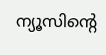ന്യൂസിന്റെ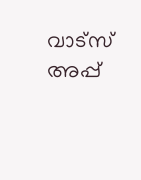വാട്സ് അപ്പ്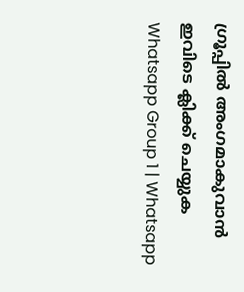ഗ്രൂപ്പിൽ അംഗമാകുവാൻ ഇവിടെ ക്ലിക്ക് ചെയ്യുക
Whatsapp Group 1 | Whatsapp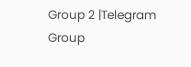Group 2 |Telegram Group